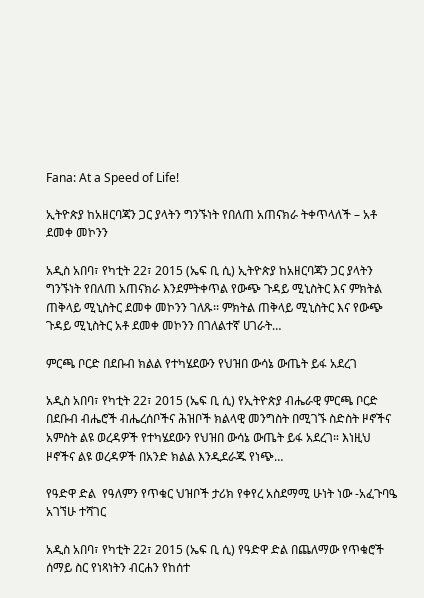Fana: At a Speed of Life!

ኢትዮጵያ ከአዘርባጃን ጋር ያላትን ግንኙነት የበለጠ አጠናክራ ትቀጥላለች – አቶ ደመቀ መኮንን

አዲስ አበባ፣ የካቲት 22፣ 2015 (ኤፍ ቢ ሲ) ኢትዮጵያ ከአዘርባጃን ጋር ያላትን ግንኙነት የበለጠ አጠናክራ እንደምትቀጥል የውጭ ጉዳይ ሚኒስትር እና ምክትል ጠቅላይ ሚኒስትር ደመቀ መኮንን ገለጹ፡፡ ምክትል ጠቅላይ ሚኒስትር እና የውጭ ጉዳይ ሚኒስትር አቶ ደመቀ መኮንን በገለልተኛ ሀገራት…

ምርጫ ቦርድ በደቡብ ክልል የተካሄደውን የህዝበ ውሳኔ ውጤት ይፋ አደረገ

አዲስ አበባ፣ የካቲት 22፣ 2015 (ኤፍ ቢ ሲ) የኢትዮጵያ ብሔራዊ ምርጫ ቦርድ በደቡብ ብሔሮች ብሔረሰቦችና ሕዝቦች ክልላዊ መንግስት በሚገኙ ስድስት ዞኖችና አምስት ልዩ ወረዳዎች የተካሄደውን የህዝበ ውሳኔ ውጤት ይፋ አደረገ። እነዚህ ዞኖችና ልዩ ወረዳዎች በአንድ ክልል እንዲደራጁ የነጭ…

የዓድዋ ድል  የዓለምን የጥቁር ህዝቦች ታሪክ የቀየረ አስደማሚ ሁነት ነው -አፈጉባዔ አገኘሁ ተሻገር

አዲስ አበባ፣ የካቲት 22፣ 2015 (ኤፍ ቢ ሲ) የዓድዋ ድል በጨለማው የጥቁሮች ሰማይ ስር የነጻነትን ብርሐን የከሰተ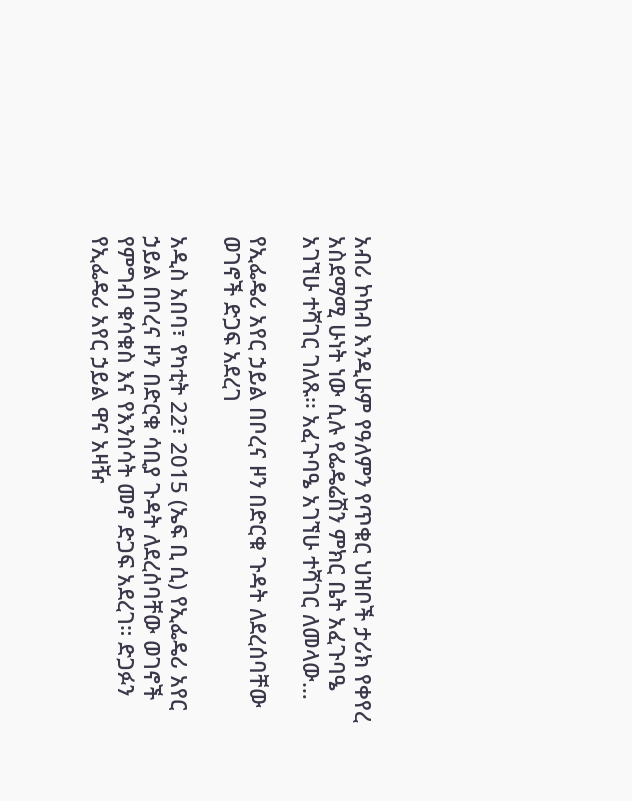አብሪ ኮከብ እንዲሁም የዓለምን የጥቁር ህዝቦች ታሪክ የቀየረ አስደማሚ ሁነት ነው ሲሉ የፌዴሬሽን ምክር ቤት አፈጉባዔ አገኘሁ ተሻገር ገለጹ፡፡ አፈጉባዔ አገኘሁ ተሻገር ለመላው…

የኢፌዴሪ አየር ኃይል በቦረና ዞን በድርቁ ጉዳት ለደረሰባቸው ወገኖች ድጋፍ አደረገ

አዲስ አበባ፣ የካቲት 22፣ 2015 (ኤፍ ቢ ሲ) የኢፌዴሪ አየር ኃይል በቦረና ዞን በድርቁ ሳቢያ ጉዳት ለደረሰባቸው ወገኖች የምግብ ቁሳቁስ እና የእንስሳት መኖ ድጋፍ አደረገ። ድጋፉን የኢፌዴሪ አየር ኃይል ዋና አዛዥ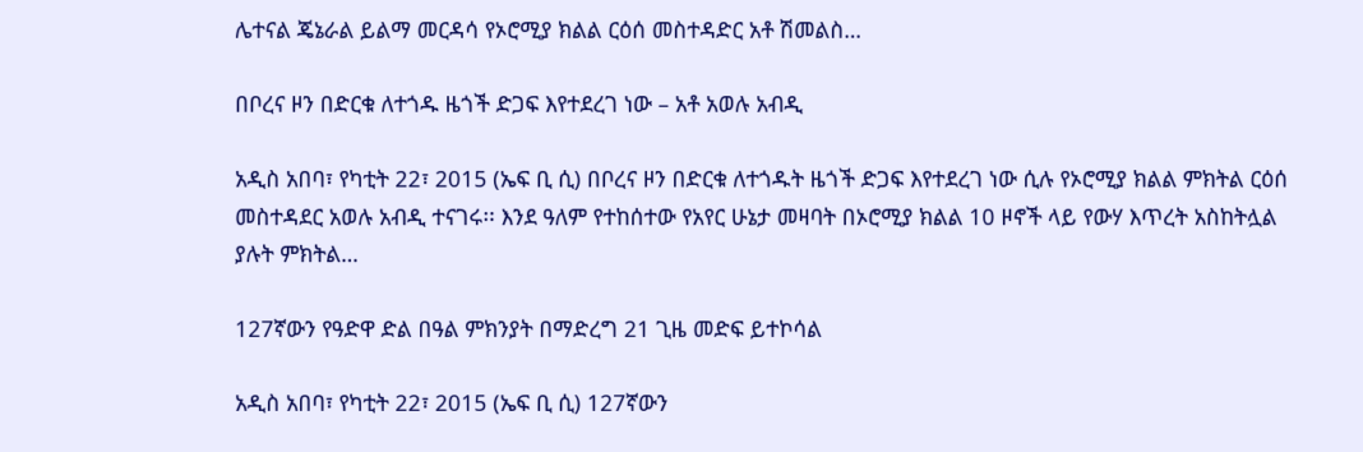ሌተናል ጄኔራል ይልማ መርዳሳ የኦሮሚያ ክልል ርዕሰ መስተዳድር አቶ ሽመልስ…

በቦረና ዞን በድርቁ ለተጎዱ ዜጎች ድጋፍ እየተደረገ ነው – አቶ አወሉ አብዲ

አዲስ አበባ፣ የካቲት 22፣ 2015 (ኤፍ ቢ ሲ) በቦረና ዞን በድርቁ ለተጎዱት ዜጎች ድጋፍ እየተደረገ ነው ሲሉ የኦሮሚያ ክልል ምክትል ርዕሰ መስተዳደር አወሉ አብዲ ተናገሩ፡፡ እንደ ዓለም የተከሰተው የአየር ሁኔታ መዛባት በኦሮሚያ ክልል 10 ዞኖች ላይ የውሃ እጥረት አስከትሏል ያሉት ምክትል…

127ኛውን የዓድዋ ድል በዓል ምክንያት በማድረግ 21 ጊዜ መድፍ ይተኮሳል

አዲስ አበባ፣ የካቲት 22፣ 2015 (ኤፍ ቢ ሲ) 127ኛውን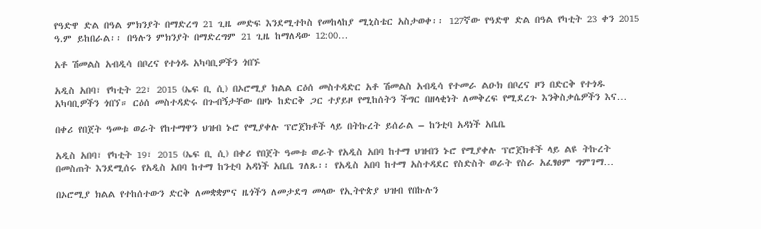የዓድዋ ድል በዓል ምክንያት በማድረግ 21 ጊዜ መድፍ እንደሚተኮስ የመከላከያ ሚኒስቴር አስታወቀ፡፡ 127ኛው የዓድዋ ድል በዓል የካቲት 23 ቀን 2015 ዓ.ም ይከበራል፡፡ በዓሉን ምክንያት በማድረግም 21 ጊዜ ከማለዳው 12:00…

አቶ ሽመልስ አብዲሳ በቦረና የተጎዱ አካባቢዎችን ጎበኙ

አዲስ አበባ፣ የካቲት 22፣ 2015 (ኤፍ ቢ ሲ) በኦሮሚያ ክልል ርዕሰ መስተዳድር አቶ ሽመልስ አብዲሳ የተመራ ልዑክ በቦረና ዞን በድርቅ የተጎዱ አካባቢዎችን ጎበኘ። ርዕሰ መስተዳድሩ በጉብኝታቸው በዞኑ ከድርቅ ጋር ተያይዞ የሚከሰትን ችግር በዘላቂነት ለመቅረፍ የሚደረጉ እንቅስቃሴዎችን እና…

በቀሪ የበጀት ዓመቱ ወራት የከተማዋን ህዝብ ኑሮ የሚያቀሉ ፕሮጀክቶች ላይ በትኩረት ይሰራል – ከንቲባ አዳነች አቤቤ

አዲስ አበባ፣ የካቲት 19፣ 2015 (ኤፍ ቢ ሲ) በቀሪ የበጀት ዓመቱ ወራት የአዲስ አበባ ከተማ ህዝብን ኑሮ የሚያቀሉ ፕሮጀክቶች ላይ ልዩ ትኩረት በመስጠት እንደሚሰሩ የአዲስ አበባ ከተማ ከንቲባ አዳነች አቤቤ ገለጹ፡፡ የአዲስ አበባ ከተማ አስተዳደር የስድስት ወራት የስራ አፈፃፀም ግምገማ…

በኦሮሚያ ክልል የተከሰተውን ድርቅ ለመቋቋምና ዜጎችን ለመታደግ መላው የኢትዮጵያ ህዝብ የበኩሉን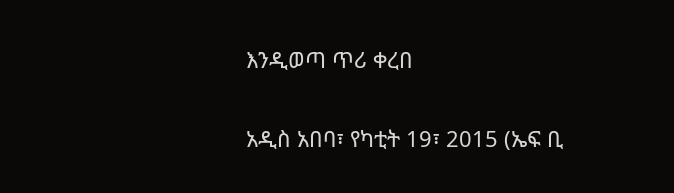እንዲወጣ ጥሪ ቀረበ

አዲስ አበባ፣ የካቲት 19፣ 2015 (ኤፍ ቢ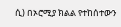ሲ) በኦሮሚያ ክልል የተከሰተውን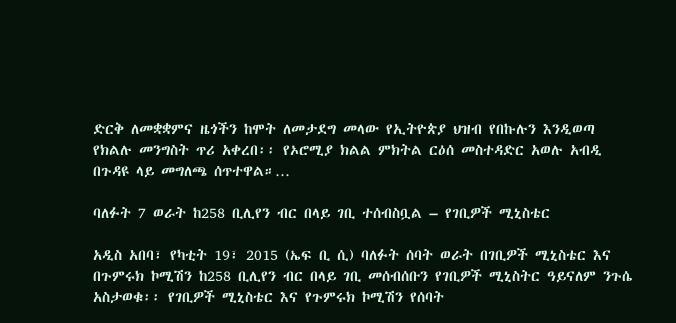ድርቅ ለመቋቋምና ዜጎችን ከሞት ለመታደግ መላው የኢትዮጵያ ህዝብ የበኩሉን እንዲወጣ የክልሉ መንግስት ጥሪ አቀረበ፡፡ የኦሮሚያ ክልል ምክትል ርዕሰ መስተዳድር አወሉ አብዲ በጉዳዩ ላይ መግለጫ ሰጥተዋል።…

ባለፉት 7 ወራት ከ258 ቢሊየን ብር በላይ ገቢ ተሰብስቧል – የገቢዎች ሚኒስቴር

አዲስ አበባ፣ የካቲት 19፣ 2015 (ኤፍ ቢ ሲ) ባለፉት ሰባት ወራት በገቢዎች ሚኒስቴር እና በጉምሩክ ኮሚሽን ከ258 ቢሊየን ብር በላይ ገቢ መሰብሰቡን የገቢዎች ሚኒስትር ዓይናለም ንጉሴ አስታወቁ፡፡ የገቢዎች ሚኒስቴር እና የጉምሩክ ኮሚሽን የሰባት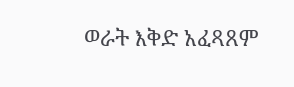ወራት እቅድ አፈጻጸም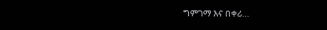ግምገማ እና በቀሪ…